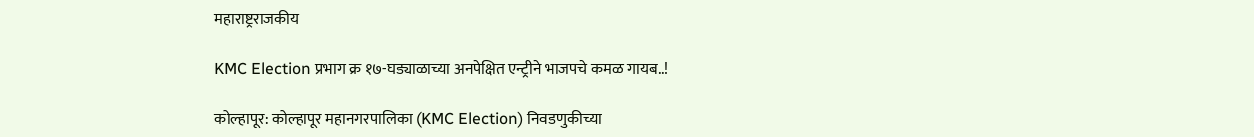महाराष्ट्रराजकीय

KMC Election प्रभाग क्र १७-घड्याळाच्या अनपेक्षित एन्ट्रीने भाजपचे कमळ गायब..!

कोल्हापूर: कोल्हापूर महानगरपालिका (KMC Election) निवडणुकीच्या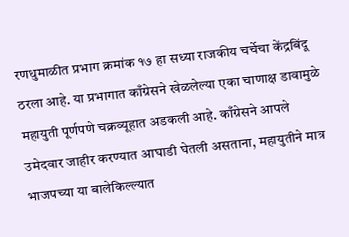रणधुमाळीत प्रभाग क्रमांक १७ हा सध्या राजकीय चर्चेचा केंद्रबिंदू ठरला आहे. या प्रभागात काँग्रेसने खेळलेल्या एका चाणाक्ष डावामुळे महायुती पूर्णपणे चक्रव्यूहात अडकली आहे. काँग्रेसने आपले उमेदवार जाहीर करण्यात आघाडी घेतली असताना, महायुतीने मात्र भाजपच्या या बालेकिल्ल्यात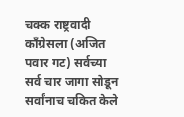चक्क राष्ट्रवादी काँग्रेसला (अजित पवार गट) सर्वच्या सर्व चार जागा सोडून सर्वांनाच चकित केले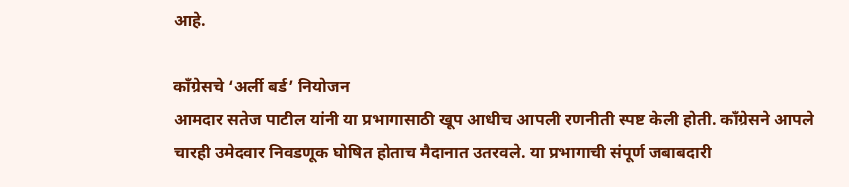आहे.

काँग्रेसचे ‘अर्ली बर्ड’ नियोजन
आमदार सतेज पाटील यांनी या प्रभागासाठी खूप आधीच आपली रणनीती स्पष्ट केली होती. काँग्रेसने आपले चारही उमेदवार निवडणूक घोषित होताच मैदानात उतरवले. या प्रभागाची संपूर्ण जबाबदारी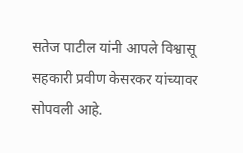सतेज पाटील यांनी आपले विश्वासू सहकारी प्रवीण केसरकर यांच्यावर सोपवली आहे.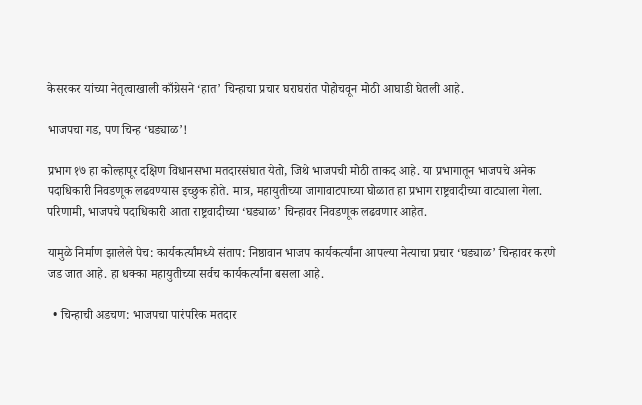केसरकर यांच्या नेतृत्वाखाली काँग्रेसने ‘हात’ चिन्हाचा प्रचार घराघरांत पोहोचवून मोठी आघाडी घेतली आहे.

भाजपचा गड, पण चिन्ह ‘घड्याळ’!

प्रभाग १७ हा कोल्हापूर दक्षिण विधानसभा मतदारसंघात येतो, जिथे भाजपची मोठी ताकद आहे. या प्रभागातून भाजपचे अनेक पदाधिकारी निवडणूक लढवण्यास इच्छुक होते. मात्र, महायुतीच्या जागावाटपाच्या घोळात हा प्रभाग राष्ट्रवादीच्या वाट्याला गेला. परिणामी, भाजपचे पदाधिकारी आता राष्ट्रवादीच्या ‘घड्याळ’ चिन्हावर निवडणूक लढवणार आहेत.

यामुळे निर्माण झालेले पेच: कार्यकर्त्यांमध्ये संताप: निष्ठावान भाजप कार्यकर्त्यांना आपल्या नेत्याचा प्रचार ‘घड्याळ’ चिन्हावर करणे जड जात आहे. हा धक्का महायुतीच्या सर्वच कार्यकर्त्यांना बसला आहे.

  • चिन्हाची अडचण: भाजपचा पारंपरिक मतदार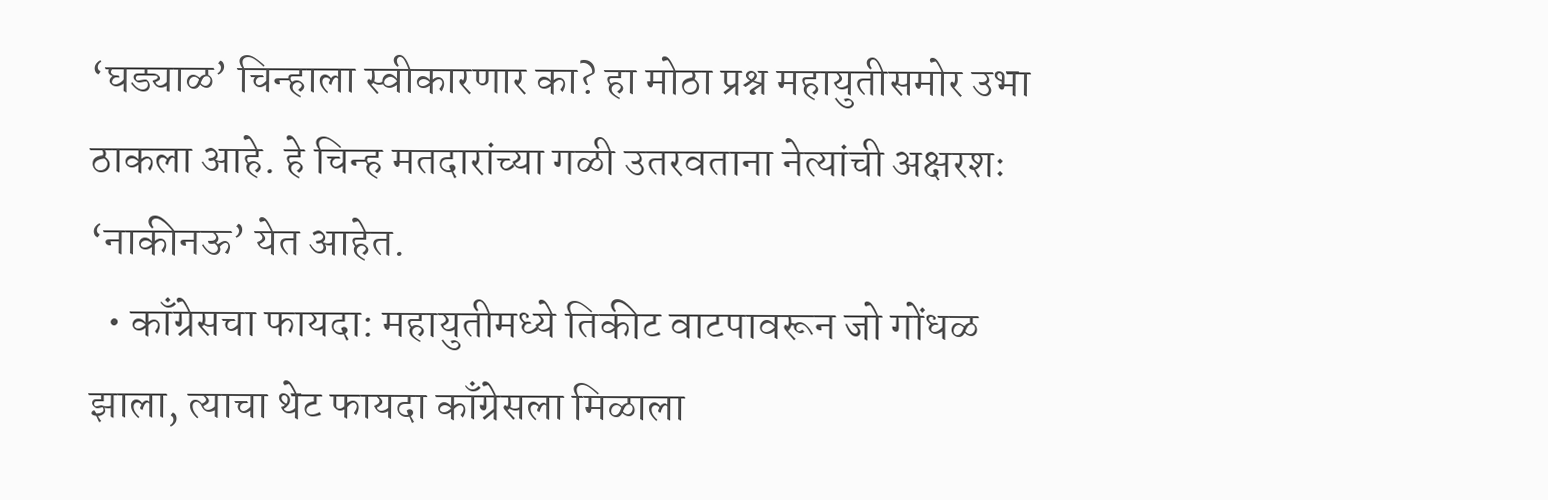‘घड्याळ’ चिन्हाला स्वीकारणार का? हा मोठा प्रश्न महायुतीसमोर उभा ठाकला आहे. हे चिन्ह मतदारांच्या गळी उतरवताना नेत्यांची अक्षरशः ‘नाकीनऊ’ येत आहेत.
  • काँग्रेसचा फायदा: महायुतीमध्ये तिकीट वाटपावरून जो गोंधळ झाला, त्याचा थेट फायदा काँग्रेसला मिळाला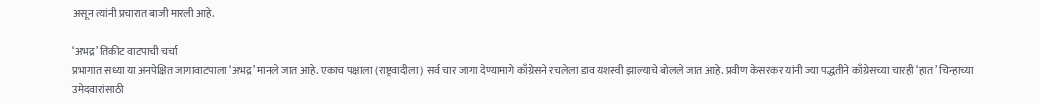असून त्यांनी प्रचारात बाजी मारली आहे.

‘अभद्र’ तिकीट वाटपाची चर्चा
प्रभागात सध्या या अनपेक्षित जागावाटपाला ‘अभद्र’ मानले जात आहे. एकाच पक्षाला (राष्ट्रवादीला) सर्व चार जागा देण्यामागे काँग्रेसने रचलेला डाव यशस्वी झाल्याचे बोलले जात आहे. प्रवीण केसरकर यांनी ज्या पद्धतीने काँग्रेसच्या चारही ‘हात’ चिन्हाच्या उमेदवारांसाठी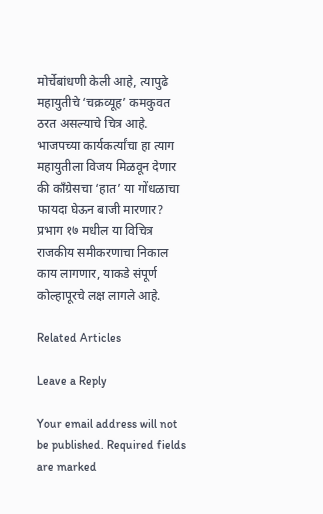मोर्चेबांधणी केली आहे, त्यापुढे महायुतीचे ‘चक्रव्यूह’ कमकुवत ठरत असल्याचे चित्र आहे. भाजपच्या कार्यकर्त्यांचा हा त्याग महायुतीला विजय मिळवून देणार की काँग्रेसचा ‘हात’ या गोंधळाचा फायदा घेऊन बाजी मारणार? प्रभाग १७ मधील या विचित्र राजकीय समीकरणाचा निकाल काय लागणार, याकडे संपूर्ण कोल्हापूरचे लक्ष लागले आहे.

Related Articles

Leave a Reply

Your email address will not be published. Required fields are marked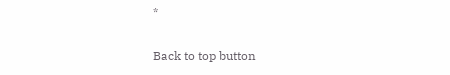*

Back to top button